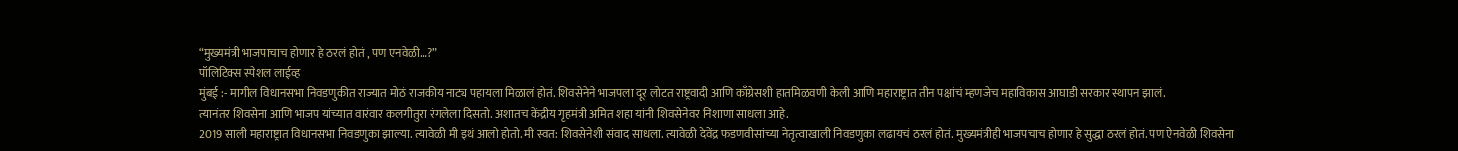“मुख्यमंत्री भाजपाचाच होणार हे ठरलं होतं , पण एनवेळी…?”
पॉलिटिक्स स्पेशल लाईव्ह
मुंबई :- मागील विधानसभा निवडणुकीत राज्यात मोठं राजकीय नाट्य पहायला मिळालं होतं. शिवसेनेने भाजपला दूर लोटत राष्ट्रवादी आणि काँग्रेसशी हातमिळवणी केली आणि महाराष्ट्रात तीन पक्षांचं म्हणजेच महाविकास आघाडी सरकार स्थापन झालं.
त्यानंतर शिवसेना आणि भाजप यांच्यात वारंवार कलगीतुरा रंगलेला दिसतो. अशातच केंद्रीय गृहमंत्री अमित शहा यांनी शिवसेनेवर निशाणा साधला आहे.
2019 साली महाराष्ट्रात विधानसभा निवडणुका झाल्या. त्यावेळी मी इथं आलो होतो. मी स्वत: शिवसेनेशी संवाद साधला. त्यावेळी देवेंद्र फडणवीसांच्या नेतृत्वाखाली निवडणुका लढायचं ठरलं होतं. मुख्यमंत्रीही भाजपचाच होणार हे सुद्धा ठरलं होतं. पण ऐनवेळी शिवसेना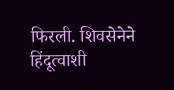फिरली. शिवसेनेने हिंदूत्वाशी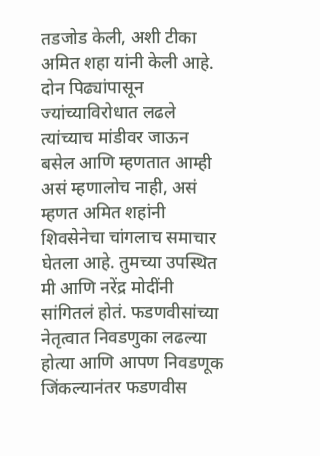तडजोड केली, अशी टीका अमित शहा यांनी केली आहे.
दोन पिढ्यांपासून ज्यांच्याविरोधात लढले त्यांच्याच मांडीवर जाऊन बसेल आणि म्हणतात आम्ही असं म्हणालोच नाही, असं म्हणत अमित शहांनी शिवसेनेचा चांगलाच समाचार घेतला आहे. तुमच्या उपस्थित मी आणि नरेंद्र मोदींनी सांगितलं होतं. फडणवीसांच्या नेतृत्वात निवडणुका लढल्या होत्या आणि आपण निवडणूक जिंकल्यानंतर फडणवीस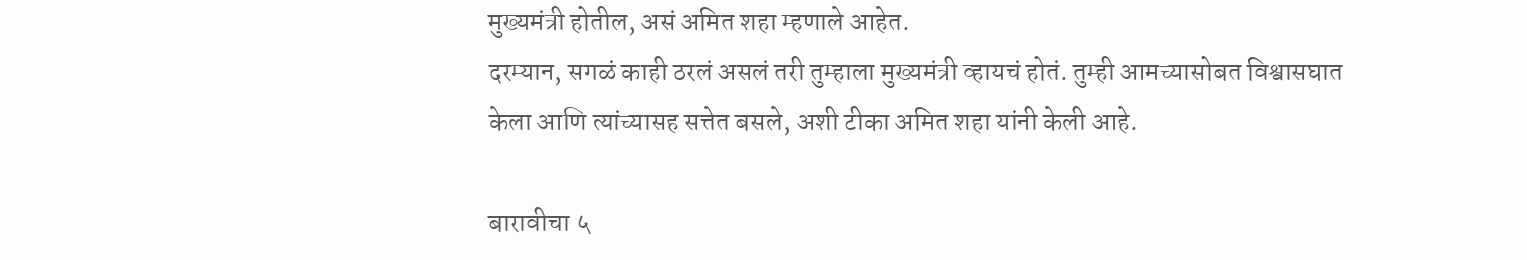मुख्यमंत्री होतील, असं अमित शहा म्हणाले आहेत.
दरम्यान, सगळं काही ठरलं असलं तरी तुम्हाला मुख्यमंत्री व्हायचं होतं. तुम्ही आमच्यासोबत विश्वासघात केला आणि त्यांच्यासह सत्तेत बसले, अशी टीका अमित शहा यांनी केली आहे.

बारावीचा ५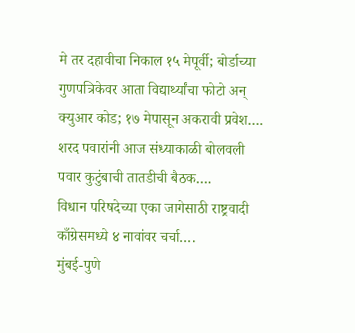मे तर दहावीचा निकाल १५ मेपूर्वी; बोर्डाच्या गुणपत्रिकेवर आता विद्यार्थ्यांचा फोटो अन् क्युआर कोड; १७ मेपासून अकरावी प्रवेश….
शरद पवारांनी आज संध्याकाळी बोलवली पवार कुटुंबाची तातडीची बैठक….
विधान परिषदेच्या एका जागेसाठी राष्ट्रवादी काँग्रेसमध्ये ४ नावांवर चर्चा….
मुंबई-पुणे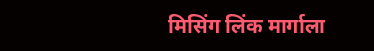मिसिंग लिंक मार्गाला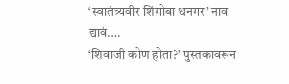‘स्वातंत्र्यवीर शिंगोबा धनगर’ नाव द्यावं….
‘शिवाजी कोण होता?’ पुस्तकावरून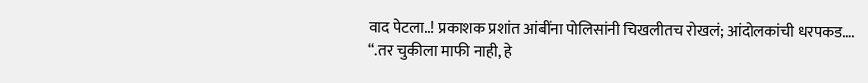वाद पेटला..! प्रकाशक प्रशांत आंबींना पोलिसांनी चिखलीतच रोखलं; आंदोलकांची धरपकड….
“.तर चुकीला माफी नाही, हे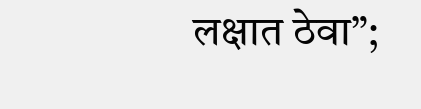लक्षात ठेवा”;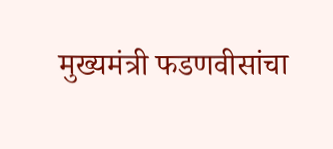मुख्यमंत्री फडणवीसांचा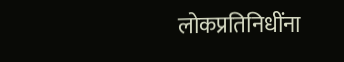लोकप्रतिनिधींना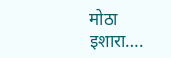मोठा इशारा….